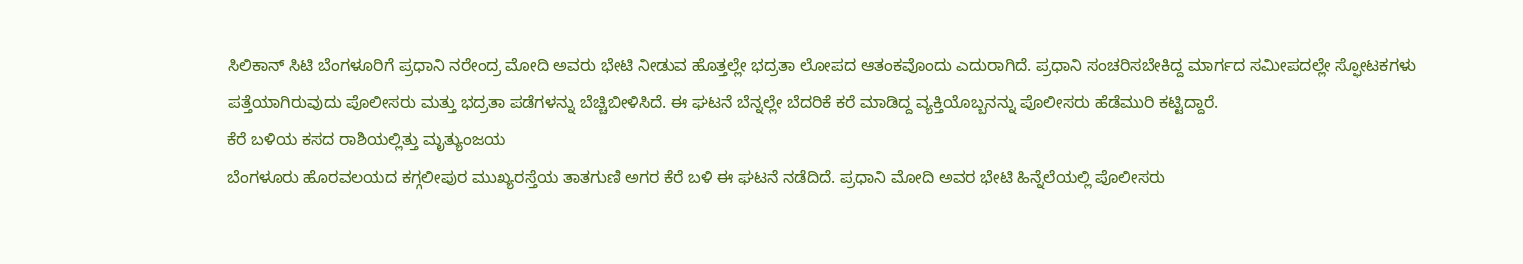ಸಿಲಿಕಾನ್ ಸಿಟಿ ಬೆಂಗಳೂರಿಗೆ ಪ್ರಧಾನಿ ನರೇಂದ್ರ ಮೋದಿ ಅವರು ಭೇಟಿ ನೀಡುವ ಹೊತ್ತಲ್ಲೇ ಭದ್ರತಾ ಲೋಪದ ಆತಂಕವೊಂದು ಎದುರಾಗಿದೆ. ಪ್ರಧಾನಿ ಸಂಚರಿಸಬೇಕಿದ್ದ ಮಾರ್ಗದ ಸಮೀಪದಲ್ಲೇ ಸ್ಫೋಟಕಗಳು ಪತ್ತೆಯಾಗಿರುವುದು ಪೊಲೀಸರು ಮತ್ತು ಭದ್ರತಾ ಪಡೆಗಳನ್ನು ಬೆಚ್ಚಿಬೀಳಿಸಿದೆ. ಈ ಘಟನೆ ಬೆನ್ನಲ್ಲೇ ಬೆದರಿಕೆ ಕರೆ ಮಾಡಿದ್ದ ವ್ಯಕ್ತಿಯೊಬ್ಬನನ್ನು ಪೊಲೀಸರು ಹೆಡೆಮುರಿ ಕಟ್ಟಿದ್ದಾರೆ.
ಕೆರೆ ಬಳಿಯ ಕಸದ ರಾಶಿಯಲ್ಲಿತ್ತು ಮೃತ್ಯುಂಜಯ
ಬೆಂಗಳೂರು ಹೊರವಲಯದ ಕಗ್ಗಲೀಪುರ ಮುಖ್ಯರಸ್ತೆಯ ತಾತಗುಣಿ ಅಗರ ಕೆರೆ ಬಳಿ ಈ ಘಟನೆ ನಡೆದಿದೆ. ಪ್ರಧಾನಿ ಮೋದಿ ಅವರ ಭೇಟಿ ಹಿನ್ನೆಲೆಯಲ್ಲಿ ಪೊಲೀಸರು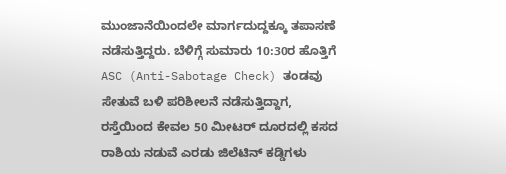ಮುಂಜಾನೆಯಿಂದಲೇ ಮಾರ್ಗದುದ್ದಕ್ಕೂ ತಪಾಸಣೆ ನಡೆಸುತ್ತಿದ್ದರು. ಬೆಳಿಗ್ಗೆ ಸುಮಾರು 10:30ರ ಹೊತ್ತಿಗೆ ASC (Anti-Sabotage Check) ತಂಡವು ಸೇತುವೆ ಬಳಿ ಪರಿಶೀಲನೆ ನಡೆಸುತ್ತಿದ್ದಾಗ, ರಸ್ತೆಯಿಂದ ಕೇವಲ 50 ಮೀಟರ್ ದೂರದಲ್ಲಿ ಕಸದ ರಾಶಿಯ ನಡುವೆ ಎರಡು ಜಿಲೆಟಿನ್ ಕಡ್ಡಿಗಳು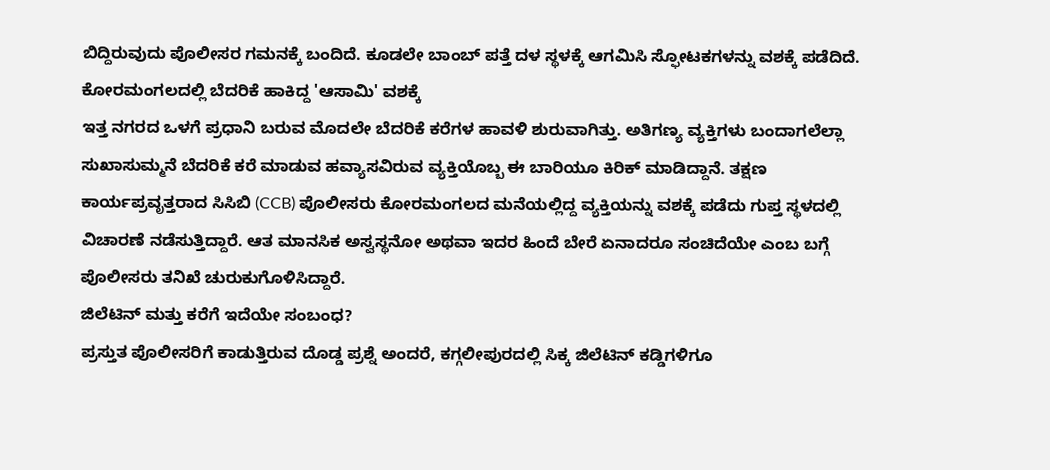ಬಿದ್ದಿರುವುದು ಪೊಲೀಸರ ಗಮನಕ್ಕೆ ಬಂದಿದೆ. ಕೂಡಲೇ ಬಾಂಬ್ ಪತ್ತೆ ದಳ ಸ್ಥಳಕ್ಕೆ ಆಗಮಿಸಿ ಸ್ಫೋಟಕಗಳನ್ನು ವಶಕ್ಕೆ ಪಡೆದಿದೆ.
ಕೋರಮಂಗಲದಲ್ಲಿ ಬೆದರಿಕೆ ಹಾಕಿದ್ದ 'ಆಸಾಮಿ' ವಶಕ್ಕೆ
ಇತ್ತ ನಗರದ ಒಳಗೆ ಪ್ರಧಾನಿ ಬರುವ ಮೊದಲೇ ಬೆದರಿಕೆ ಕರೆಗಳ ಹಾವಳಿ ಶುರುವಾಗಿತ್ತು. ಅತಿಗಣ್ಯ ವ್ಯಕ್ತಿಗಳು ಬಂದಾಗಲೆಲ್ಲಾ ಸುಖಾಸುಮ್ಮನೆ ಬೆದರಿಕೆ ಕರೆ ಮಾಡುವ ಹವ್ಯಾಸವಿರುವ ವ್ಯಕ್ತಿಯೊಬ್ಬ ಈ ಬಾರಿಯೂ ಕಿರಿಕ್ ಮಾಡಿದ್ದಾನೆ. ತಕ್ಷಣ ಕಾರ್ಯಪ್ರವೃತ್ತರಾದ ಸಿಸಿಬಿ (CCB) ಪೊಲೀಸರು ಕೋರಮಂಗಲದ ಮನೆಯಲ್ಲಿದ್ದ ವ್ಯಕ್ತಿಯನ್ನು ವಶಕ್ಕೆ ಪಡೆದು ಗುಪ್ತ ಸ್ಥಳದಲ್ಲಿ ವಿಚಾರಣೆ ನಡೆಸುತ್ತಿದ್ದಾರೆ. ಆತ ಮಾನಸಿಕ ಅಸ್ವಸ್ಥನೋ ಅಥವಾ ಇದರ ಹಿಂದೆ ಬೇರೆ ಏನಾದರೂ ಸಂಚಿದೆಯೇ ಎಂಬ ಬಗ್ಗೆ ಪೊಲೀಸರು ತನಿಖೆ ಚುರುಕುಗೊಳಿಸಿದ್ದಾರೆ.
ಜಿಲೆಟಿನ್ ಮತ್ತು ಕರೆಗೆ ಇದೆಯೇ ಸಂಬಂಧ?
ಪ್ರಸ್ತುತ ಪೊಲೀಸರಿಗೆ ಕಾಡುತ್ತಿರುವ ದೊಡ್ಡ ಪ್ರಶ್ನೆ ಅಂದರೆ, ಕಗ್ಗಲೀಪುರದಲ್ಲಿ ಸಿಕ್ಕ ಜಿಲೆಟಿನ್ ಕಡ್ಡಿಗಳಿಗೂ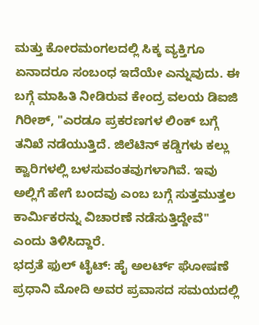ಮತ್ತು ಕೋರಮಂಗಲದಲ್ಲಿ ಸಿಕ್ಕ ವ್ಯಕ್ತಿಗೂ ಏನಾದರೂ ಸಂಬಂಧ ಇದೆಯೇ ಎನ್ನುವುದು. ಈ ಬಗ್ಗೆ ಮಾಹಿತಿ ನೀಡಿರುವ ಕೇಂದ್ರ ವಲಯ ಡಿಐಜಿ ಗಿರೀಶ್, "ಎರಡೂ ಪ್ರಕರಣಗಳ ಲಿಂಕ್ ಬಗ್ಗೆ ತನಿಖೆ ನಡೆಯುತ್ತಿದೆ. ಜಿಲೆಟಿನ್ ಕಡ್ಡಿಗಳು ಕಲ್ಲು ಕ್ವಾರಿಗಳಲ್ಲಿ ಬಳಸುವಂತವುಗಳಾಗಿವೆ. ಇವು ಅಲ್ಲಿಗೆ ಹೇಗೆ ಬಂದವು ಎಂಬ ಬಗ್ಗೆ ಸುತ್ತಮುತ್ತಲ ಕಾರ್ಮಿಕರನ್ನು ವಿಚಾರಣೆ ನಡೆಸುತ್ತಿದ್ದೇವೆ" ಎಂದು ತಿಳಿಸಿದ್ದಾರೆ.
ಭದ್ರತೆ ಫುಲ್ ಟೈಟ್: ಹೈ ಅಲರ್ಟ್ ಘೋಷಣೆ
ಪ್ರಧಾನಿ ಮೋದಿ ಅವರ ಪ್ರವಾಸದ ಸಮಯದಲ್ಲಿ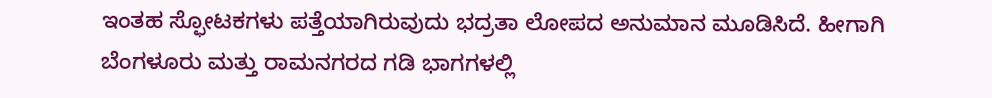ಇಂತಹ ಸ್ಫೋಟಕಗಳು ಪತ್ತೆಯಾಗಿರುವುದು ಭದ್ರತಾ ಲೋಪದ ಅನುಮಾನ ಮೂಡಿಸಿದೆ. ಹೀಗಾಗಿ ಬೆಂಗಳೂರು ಮತ್ತು ರಾಮನಗರದ ಗಡಿ ಭಾಗಗಳಲ್ಲಿ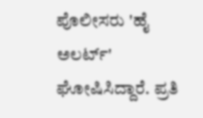ಪೊಲೀಸರು 'ಹೈ ಅಲರ್ಟ್' ಘೋಷಿಸಿದ್ದಾರೆ. ಪ್ರತಿ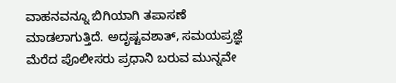ವಾಹನವನ್ನೂ ಬಿಗಿಯಾಗಿ ತಪಾಸಣೆ ಮಾಡಲಾಗುತ್ತಿದೆ. ಅದೃಷ್ಟವಶಾತ್, ಸಮಯಪ್ರಜ್ಞೆ ಮೆರೆದ ಪೊಲೀಸರು ಪ್ರಧಾನಿ ಬರುವ ಮುನ್ನವೇ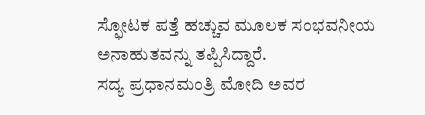ಸ್ಫೋಟಕ ಪತ್ತೆ ಹಚ್ಚುವ ಮೂಲಕ ಸಂಭವನೀಯ ಅನಾಹುತವನ್ನು ತಪ್ಪಿಸಿದ್ದಾರೆ.
ಸದ್ಯ ಪ್ರಧಾನಮಂತ್ರಿ ಮೋದಿ ಅವರ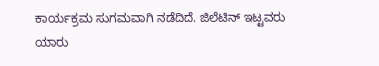ಕಾರ್ಯಕ್ರಮ ಸುಗಮವಾಗಿ ನಡೆದಿದೆ. ಜಿಲೆಟಿನ್ ಇಟ್ಟವರು ಯಾರು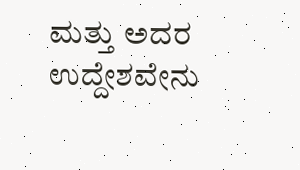ಮತ್ತು ಅದರ ಉದ್ದೇಶವೇನು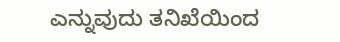ಎನ್ನುವುದು ತನಿಖೆಯಿಂದ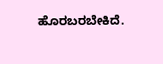ಹೊರಬರಬೇಕಿದೆ.